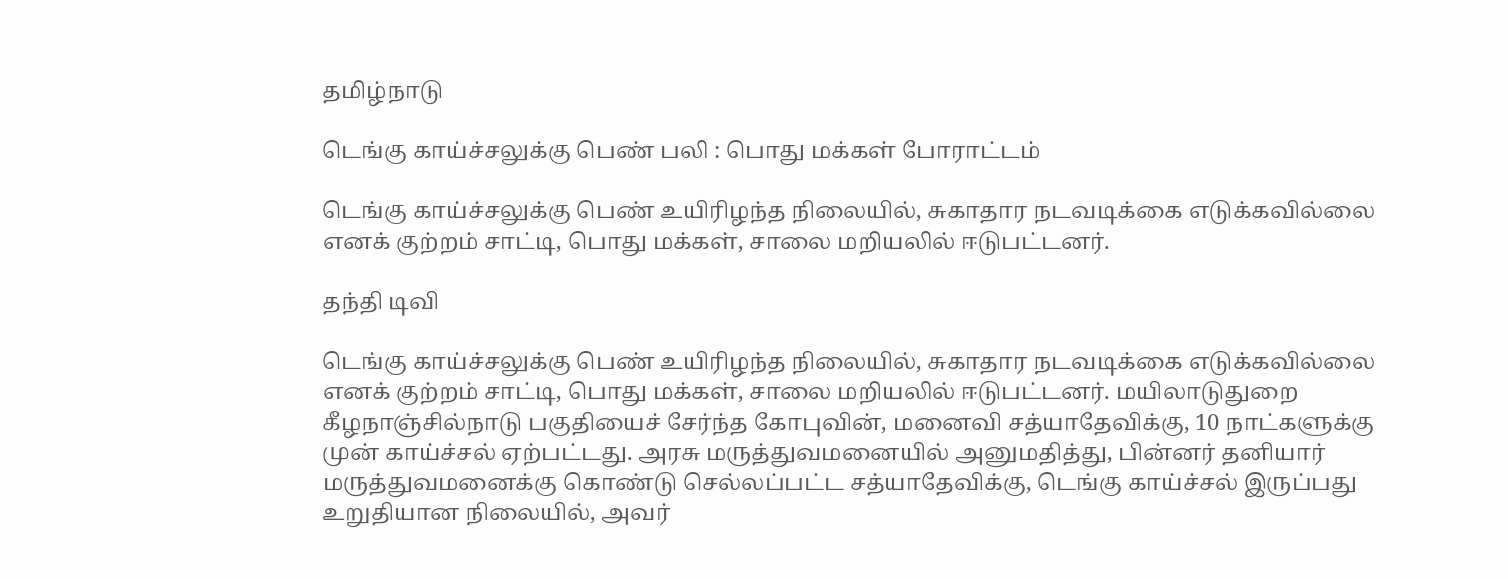தமிழ்நாடு

டெங்கு காய்ச்சலுக்கு பெண் பலி : பொது மக்கள் போராட்டம்

டெங்கு காய்ச்சலுக்கு பெண் உயிரிழந்த நிலையில், சுகாதார நடவடிக்கை எடுக்கவில்லை எனக் குற்றம் சாட்டி, பொது மக்கள், சாலை மறியலில் ஈடுபட்டனர்.

தந்தி டிவி

டெங்கு காய்ச்சலுக்கு பெண் உயிரிழந்த நிலையில், சுகாதார நடவடிக்கை எடுக்கவில்லை எனக் குற்றம் சாட்டி, பொது மக்கள், சாலை மறியலில் ஈடுபட்டனர். மயிலாடுதுறை கீழநாஞ்சில்நாடு பகுதியைச் சேர்ந்த கோபுவின், மனைவி சத்யாதேவிக்கு, 10 நாட்களுக்கு முன் காய்ச்சல் ஏற்பட்டது. அரசு மருத்துவமனையில் அனுமதித்து, பின்னர் தனியார் மருத்துவமனைக்கு கொண்டு செல்லப்பட்ட சத்யாதேவிக்கு, டெங்கு காய்ச்சல் இருப்பது உறுதியான நிலையில், அவர்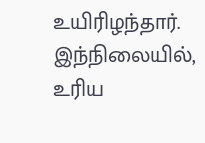உயிரிழந்தார். இந்நிலையில், உரிய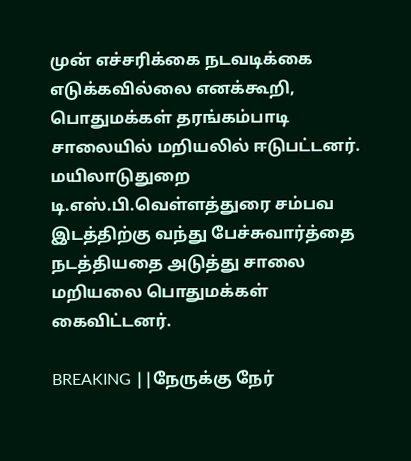முன் எச்சரிக்கை நடவடிக்கை எடுக்கவில்லை எனக்கூறி, பொதுமக்கள் தரங்கம்பாடி சாலையில் மறியலில் ஈடுபட்டனர். மயிலாடுதுறை டி.எஸ்.பி.வெள்ளத்துரை சம்பவ இடத்திற்கு வந்து பேச்சுவார்த்தை நடத்தியதை அடுத்து சாலை மறியலை பொதுமக்கள் கைவிட்டனர்.

BREAKING ||நேருக்கு நேர்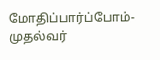மோதிப்பார்ப்போம்-முதல்வர்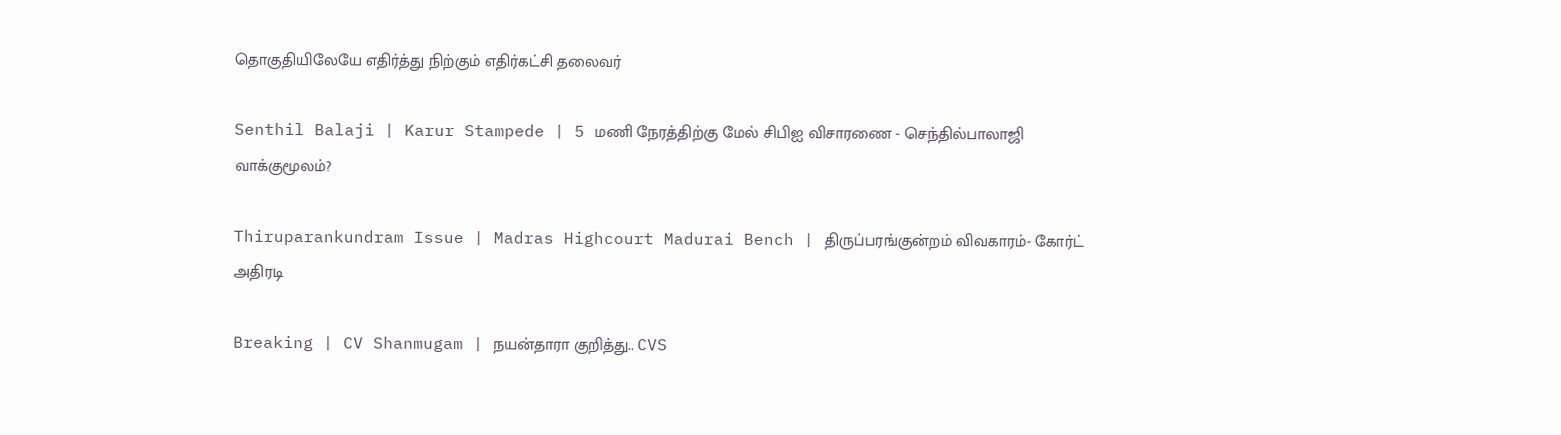தொகுதியிலேயே எதிர்த்து நிற்கும் எதிர்கட்சி தலைவர்

Senthil Balaji | Karur Stampede | 5 மணி நேரத்திற்கு மேல் சிபிஐ விசாரணை - செந்தில்பாலாஜி வாக்குமூலம்?

Thiruparankundram Issue | Madras Highcourt Madurai Bench | திருப்பரங்குன்றம் விவகாரம்- கோர்ட் அதிரடி

Breaking | CV Shanmugam | நயன்தாரா குறித்து.. CVS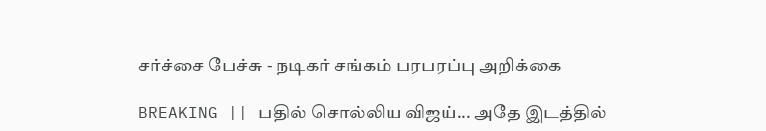சர்ச்சை பேச்சு - நடிகர் சங்கம் பரபரப்பு அறிக்கை

BREAKING || பதில் சொல்லிய விஜய்... அதே இடத்தில்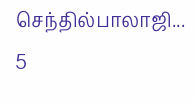செந்தில்பாலாஜி... 5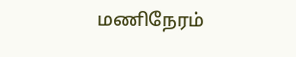மணிநேரம்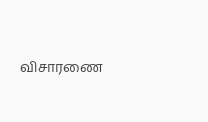விசாரணை